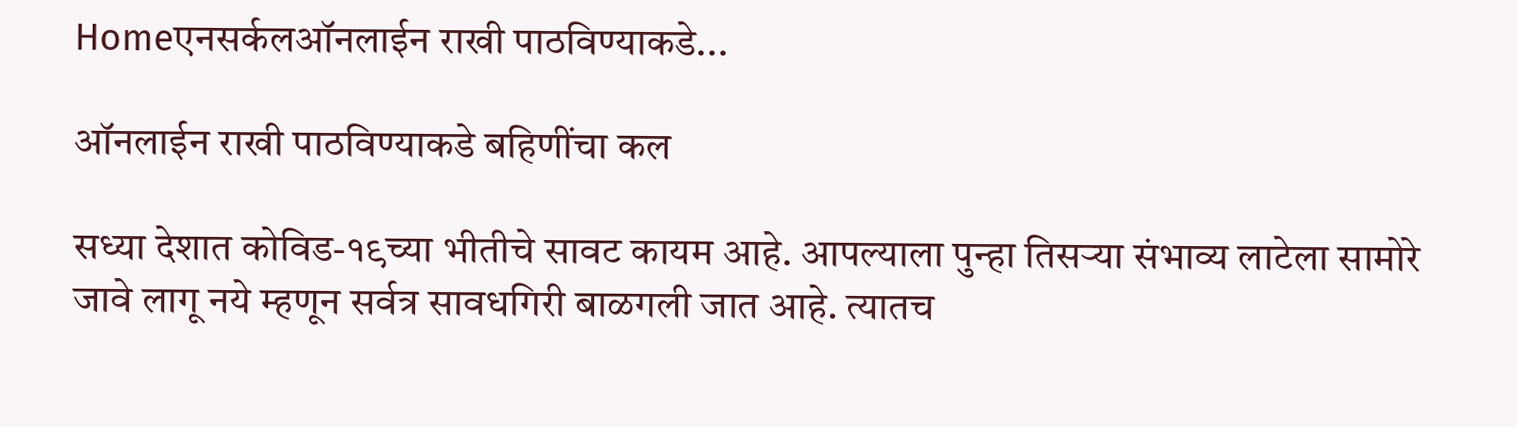Homeएनसर्कलऑनलाईन राखी पाठविण्याकडे...

ऑनलाईन राखी पाठविण्याकडे बहिणींचा कल

सध्या देशात कोविड-१९च्या भीतीचे सावट कायम आहे. आपल्याला पुन्हा तिसऱ्या संभाव्य लाटेला सामोरे जावे लागू नये म्हणून सर्वत्र सावधगिरी बाळगली जात आहे. त्यातच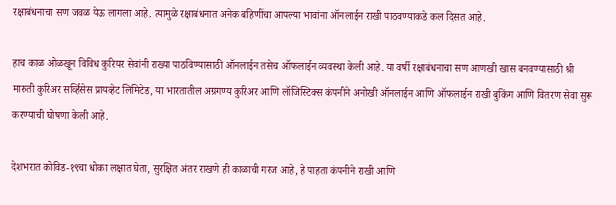रक्षाबंधनाचा सण जवळ येऊ लागला आहे. त्यामुळे रक्षाबंधनात अनेक बहिणींचा आपल्या भावांना ऑनलाईन राखी पाठवण्याकडे कल दिसत आहे.

हाच काळ ओळखून विविध कुरियर सेवांनी राख्या पाठविण्यासाठी ऑनलाईन तसेच ऑफलाईन व्यवस्था केली आहे. या वर्षी रक्षाबंधनाचा सण आणखी खास बनवण्यासाठी श्री मारुती कुरिअर सर्व्हिसेस प्रायव्हेट लिमिटेड, या भारतातील अग्रगण्य कुरिअर आणि लॉजिस्टिक्स कंपनीने अनोखी ऑनलाईन आणि ऑफलाईन राखी बुकिंग आणि वितरण सेवा सुरू करण्याची घोषणा केली आहे.

देशभरात कोविड-१९चा धोका लक्षात घेता, सुरक्षित अंतर राखणे ही काळाची गरज आहे, हे पाहता कंपनीने राखी आणि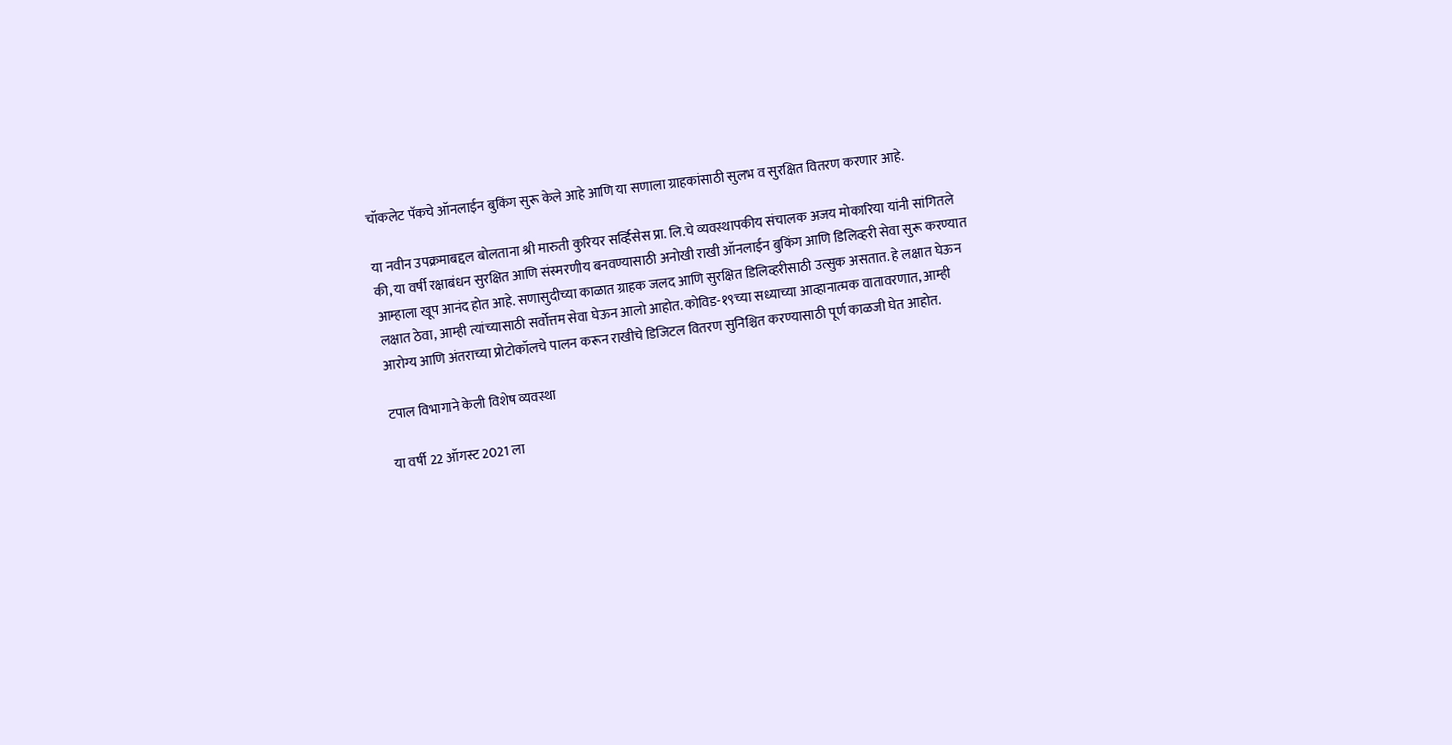चॉकलेट पॅकचे ऑनलाईन बुकिंग सुरू केले आहे आणि या सणाला ग्राहकांसाठी सुलभ व सुरक्षित वितरण करणार आहे.

या नवीन उपक्रमाबद्दल बोलताना श्री मारुती कुरियर सर्व्हिसेस प्रा. लि.चे व्यवस्थापकीय संचालक अजय मोकारिया यांनी सांगितले की, या वर्षी रक्षाबंधन सुरक्षित आणि संस्मरणीय बनवण्यासाठी अनोखी राखी ऑनलाईन बुकिंग आणि डिलिव्हरी सेवा सुरू करण्यात आम्हाला खूप आनंद होत आहे. सणासुदीच्या काळात ग्राहक जलद आणि सुरक्षित डिलिव्हरीसाठी उत्सुक असतात. हे लक्षात घेऊन लक्षात ठेवा, आम्ही त्यांच्यासाठी सर्वोत्तम सेवा घेऊन आलो आहोत. कोविड-१९च्या सध्याच्या आव्हानात्मक वातावरणात, आम्ही आरोग्य आणि अंतराच्या प्रोटोकॉलचे पालन करून राखीचे डिजिटल वितरण सुनिश्चित करण्यासाठी पूर्ण काळजी घेत आहोत.

टपाल विभागाने केली विशेष व्यवस्था

या वर्षी 22 ऑगस्ट 2021 ला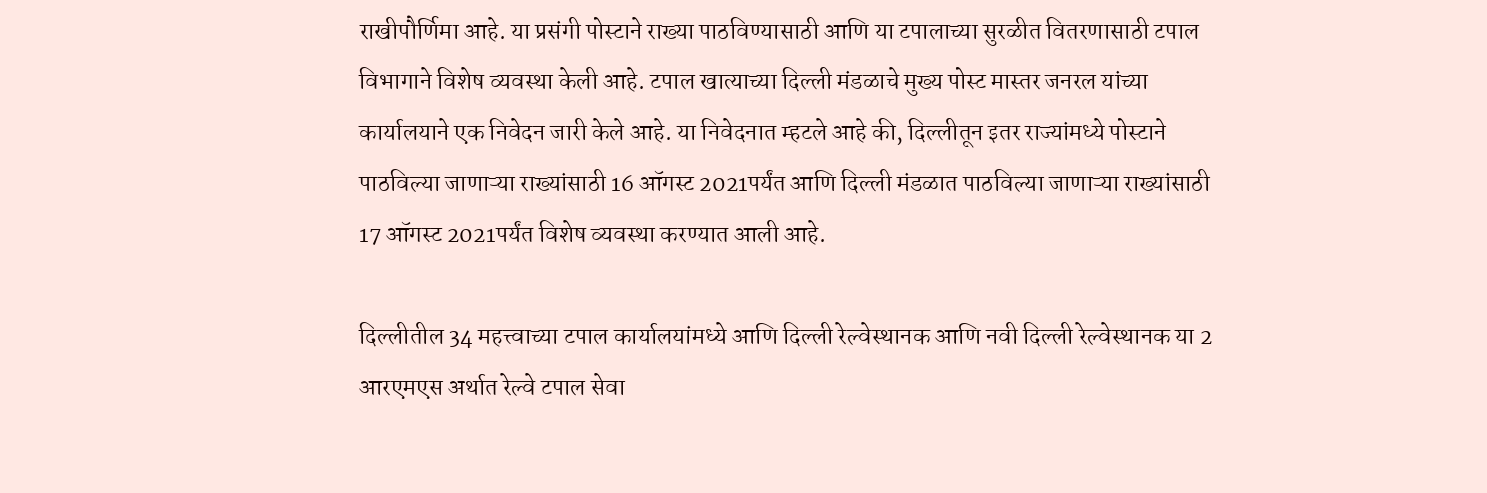राखीपौर्णिमा आहे. या प्रसंगी पोस्टाने राख्या पाठविण्यासाठी आणि या टपालाच्या सुरळीत वितरणासाठी टपाल विभागाने विशेष व्यवस्था केली आहे. टपाल खात्याच्या दिल्ली मंडळाचे मुख्य पोस्ट मास्तर जनरल यांच्या कार्यालयाने एक निवेदन जारी केले आहे. या निवेदनात म्हटले आहे की, दिल्लीतून इतर राज्यांमध्ये पोस्टाने पाठविल्या जाणाऱ्या राख्यांसाठी 16 ऑगस्ट 2021पर्यंत आणि दिल्ली मंडळात पाठविल्या जाणाऱ्या राख्यांसाठी 17 ऑगस्ट 2021पर्यंत विशेष व्यवस्था करण्यात आली आहे.

दिल्लीतील 34 महत्त्वाच्या टपाल कार्यालयांमध्ये आणि दिल्ली रेल्वेस्थानक आणि नवी दिल्ली रेल्वेस्थानक या 2 आरएमएस अर्थात रेल्वे टपाल सेवा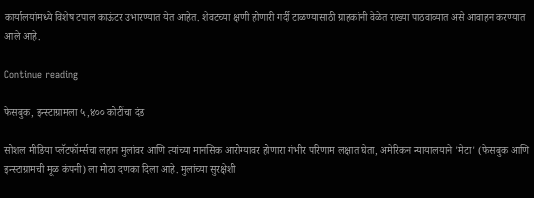कार्यालयांमध्ये विशेष टपाल काऊंटर उभारण्यात येत आहेत. शेवटच्या क्षणी होणारी गर्दी टाळण्यासाठी ग्राहकांनी वेळेत राख्या पाठवाव्यात असे आवाहन करण्यात आले आहे.

Continue reading

फेसबुक, इन्स्टाग्रामला ५,४०० कोटींचा दंड

सोशल मीडिया प्लॅटफॉर्म्सचा लहान मुलांवर आणि त्यांच्या मानसिक आरोग्यावर होणारा गंभीर परिणाम लक्षात घेता, अमेरिकन न्यायालयाने 'मेटा' (फेसबुक आणि इन्स्टाग्रामची मूळ कंपनी) ला मोठा दणका दिला आहे. मुलांच्या सुरक्षेशी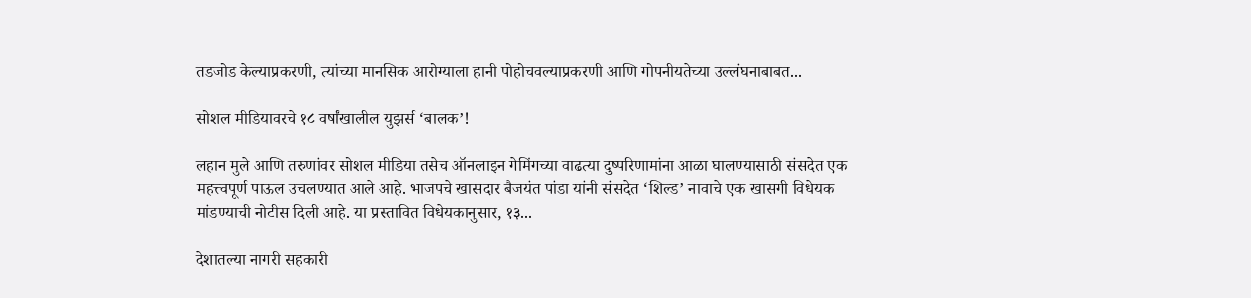तडजोड केल्याप्रकरणी, त्यांच्या मानसिक आरोग्याला हानी पोहोचवल्याप्रकरणी आणि गोपनीयतेच्या उल्लंघनाबाबत...

सोशल मीडियावरचे १८ वर्षांखालील युझर्स ‘बालक’!

लहान मुले आणि तरुणांवर सोशल मीडिया तसेच ऑनलाइन गेमिंगच्या वाढत्या दुष्परिणामांना आळा घालण्यासाठी संसदेत एक महत्त्वपूर्ण पाऊल उचलण्यात आले आहे. भाजपचे खासदार बैजयंत पांडा यांनी संसदेत ‘शिल्ड’ नावाचे एक खासगी विधेयक मांडण्याची नोटीस दिली आहे. या प्रस्तावित विधेयकानुसार, १३...

देशातल्या नागरी सहकारी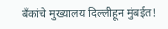बँकांचे मुख्यालय दिल्लीहून मुंबईत!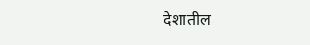देशातील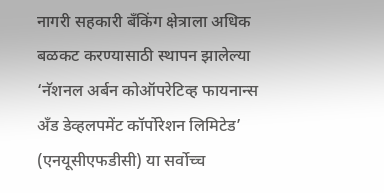नागरी सहकारी बँकिंग क्षेत्राला अधिक बळकट करण्यासाठी स्थापन झालेल्या ‘नॅशनल अर्बन कोऑपरेटिव्ह फायनान्स अँड डेव्हलपमेंट कॉर्पोरेशन लिमिटेड’ (एनयूसीएफडीसी) या सर्वोच्च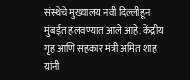संस्थेचे मुख्यालय नवी दिल्लीहून मुंबईत हलवण्यात आले आहे. केंद्रीय गृह आणि सहकार मंत्री अमित शाह यांनी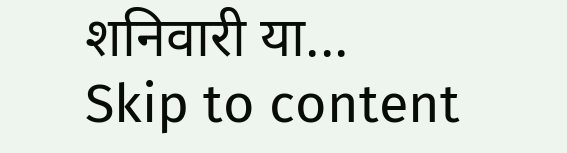शनिवारी या...
Skip to content